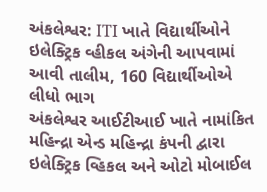અંકલેશ્વર: ITI ખાતે વિદ્યાર્થીઓને ઇલેક્ટ્રિક વ્હીકલ અંગેની આપવામાં આવી તાલીમ, 160 વિદ્યાર્થીઓએ લીધો ભાગ
અંકલેશ્વર આઈટીઆઈ ખાતે નામાંકિત મહિન્દ્રા એન્ડ મહિન્દ્રા કંપની દ્વારા ઇલેક્ટ્રિક વ્હિકલ અને ઓટો મોબાઈલ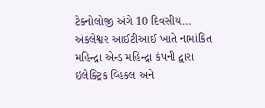ટેક્નોલોજી અંગે 10 દિવસીય…
અંકલેશ્વર આઈટીઆઈ ખાતે નામાંકિત મહિન્દ્રા એન્ડ મહિન્દ્રા કંપની દ્વારા ઇલેક્ટ્રિક વ્હિકલ અને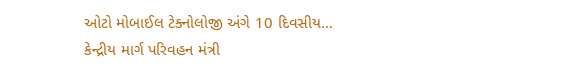ઓટો મોબાઈલ ટેક્નોલોજી અંગે 10 દિવસીય…
કેન્દ્રીય માર્ગ પરિવહન મંત્રી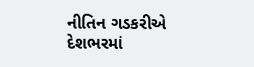નીતિન ગડકરીએ દેશભરમાં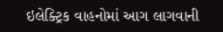ઇલેક્ટ્રિક વાહનોમાં આગ લાગવાની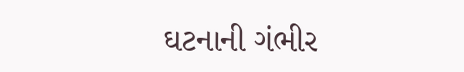ઘટનાની ગંભીર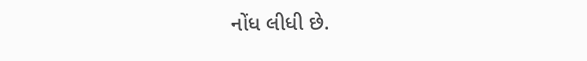નોંધ લીધી છે.